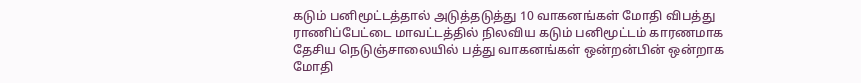கடும் பனிமூட்டத்தால் அடுத்தடுத்து 10 வாகனங்கள் மோதி விபத்து
ராணிப்பேட்டை மாவட்டத்தில் நிலவிய கடும் பனிமூட்டம் காரணமாக தேசிய நெடுஞ்சாலையில் பத்து வாகனங்கள் ஒன்றன்பின் ஒன்றாக மோதி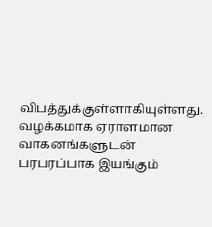விபத்துக்குள்ளாகியுள்ளது. வழக்கமாக ஏராளமான வாகனங்களுடன் பரபரப்பாக இயங்கும்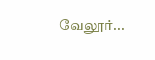வேலூர்...